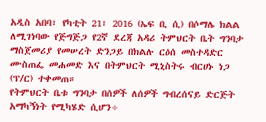አዲስ አበባ፣ የካቲት 21፣ 2016 (ኤፍ ቢ ሲ) በሶማሌ ክልል ለሚገነባው የጅግጅጋ የ2ኛ ደረጃ አዳሪ ትምህርት ቤት ግንባታ ማስጀመሪያ የመሠረት ድንጋይ በክልሉ ርዕሰ መስተዳድር ሙስጠፌ መሐመድ እና በትምህርት ሚኒስትሩ ብርሀኑ ነጋ (ፕ/ር) ተቀመጠ።
የትምህርት ቤቱ ግንባታ በሰዎች ለሰዎች ግብረሰናይ ድርጅት አማካኝነት የሚካሄድ ሲሆን÷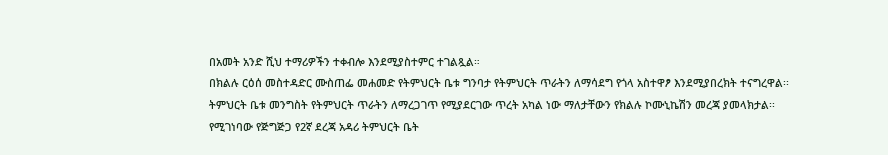በአመት አንድ ሺህ ተማሪዎችን ተቀብሎ እንደሚያስተምር ተገልጿል።
በክልሉ ርዕሰ መስተዳድር ሙስጠፌ መሐመድ የትምህርት ቤቱ ግንባታ የትምህርት ጥራትን ለማሳደግ የጎላ አስተዋፆ እንደሚያበረክት ተናግረዋል፡፡
ትምህርት ቤቱ መንግስት የትምህርት ጥራትን ለማረጋገጥ የሚያደርገው ጥረት አካል ነው ማለታቸውን የክልሉ ኮሙኒኬሽን መረጃ ያመላክታል፡፡
የሚገነባው የጅግጅጋ የ2ኛ ደረጃ አዳሪ ትምህርት ቤት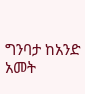ግንባታ ከአንድ አመት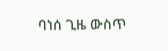ባነሰ ጊዜ ውስጥ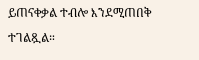ይጠናቀቃል ተብሎ እንደሚጠበቅ ተገልጿል።